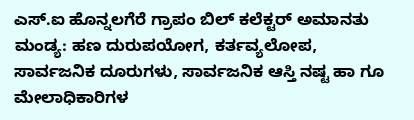ಎಸ್.ಐ ಹೊನ್ನಲಗೆರೆ ಗ್ರಾಪಂ ಬಿಲ್ ಕಲೆಕ್ಟರ್ ಅಮಾನತು
ಮಂಡ್ಯ: ಹಣ ದುರುಪಯೋಗ, ಕರ್ತವ್ಯಲೋಪ, ಸಾರ್ವಜನಿಕ ದೂರುಗಳು, ಸಾರ್ವಜನಿಕ ಆಸ್ತಿ ನಷ್ಟ ಹಾ ಗೂ ಮೇಲಾಧಿಕಾರಿಗಳ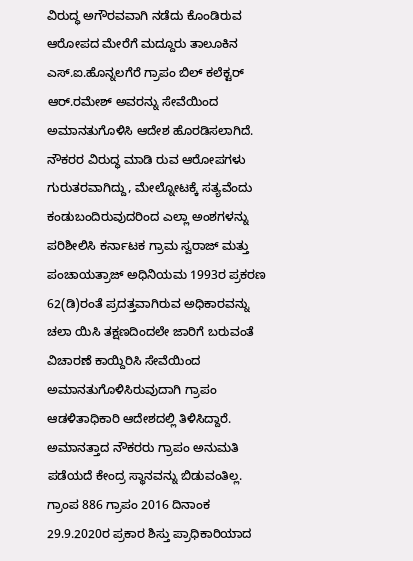ವಿರುದ್ಧ ಅಗೌರವವಾಗಿ ನಡೆದು ಕೊಂಡಿರುವ ಆರೋಪದ ಮೇರೆಗೆ ಮದ್ದೂರು ತಾಲೂಕಿನ ಎಸ್.ಐ.ಹೊನ್ನಲಗೆರೆ ಗ್ರಾಪಂ ಬಿಲ್ ಕಲೆಕ್ಟರ್ ಆರ್.ರಮೇಶ್ ಅವರನ್ನು ಸೇವೆಯಿಂದ ಅಮಾನತುಗೊಳಿಸಿ ಆದೇಶ ಹೊರಡಿಸಲಾಗಿದೆ.
ನೌಕರರ ವಿರುದ್ಧ ಮಾಡಿ ರುವ ಆರೋಪಗಳು ಗುರುತರವಾಗಿದ್ದು, ಮೇಲ್ನೋಟಕ್ಕೆ ಸತ್ಯವೆಂದು ಕಂಡುಬಂದಿರುವುದರಿಂದ ಎಲ್ಲಾ ಅಂಶಗಳನ್ನು ಪರಿಶೀಲಿಸಿ ಕರ್ನಾಟಕ ಗ್ರಾಮ ಸ್ವರಾಜ್ ಮತ್ತು ಪಂಚಾಯತ್ರಾಜ್ ಅಧಿನಿಯಮ 1993ರ ಪ್ರಕರಣ 62(ಡಿ)ರಂತೆ ಪ್ರದತ್ತವಾಗಿರುವ ಅಧಿಕಾರವನ್ನು ಚಲಾ ಯಿಸಿ ತಕ್ಷಣದಿಂದಲೇ ಜಾರಿಗೆ ಬರುವಂತೆ ವಿಚಾರಣೆ ಕಾಯ್ದಿರಿಸಿ ಸೇವೆಯಿಂದ ಅಮಾನತುಗೊಳಿಸಿರುವುದಾಗಿ ಗ್ರಾಪಂ ಆಡಳಿತಾಧಿಕಾರಿ ಆದೇಶದಲ್ಲಿ ತಿಳಿಸಿದ್ದಾರೆ.
ಅಮಾನತ್ತಾದ ನೌಕರರು ಗ್ರಾಪಂ ಅನುಮತಿ ಪಡೆಯದೆ ಕೇಂದ್ರ ಸ್ಥಾನವನ್ನು ಬಿಡುವಂತಿಲ್ಲ. ಗ್ರಾಂಪ 886 ಗ್ರಾಪಂ 2016 ದಿನಾಂಕ 29.9.2020ರ ಪ್ರಕಾರ ಶಿಸ್ತು ಪ್ರಾಧಿಕಾರಿಯಾದ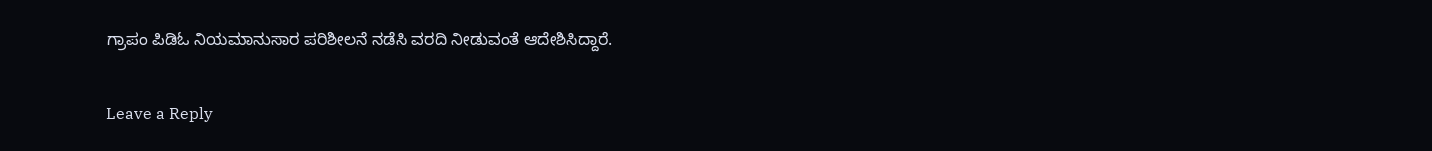ಗ್ರಾಪಂ ಪಿಡಿಓ ನಿಯಮಾನುಸಾರ ಪರಿಶೀಲನೆ ನಡೆಸಿ ವರದಿ ನೀಡುವಂತೆ ಆದೇಶಿಸಿದ್ದಾರೆ.

Leave a Reply